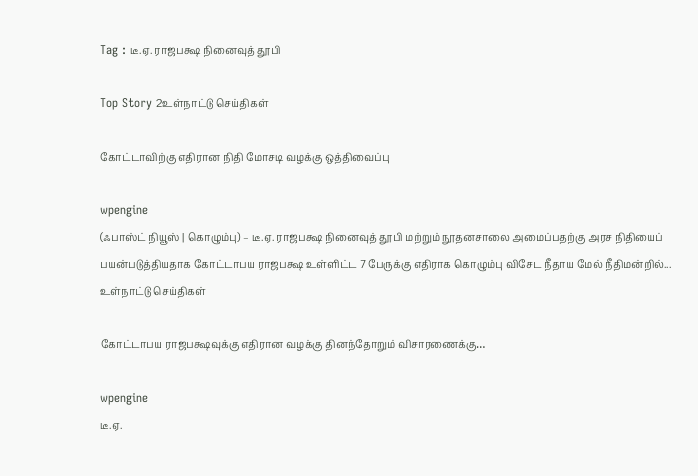Tag : டீ.ஏ. ராஜபக்ஷ நினைவுத் தூபி

Top Story 2உள்நாட்டு செய்திகள்

கோட்டாவிற்கு எதிரான நிதி மோசடி வழக்கு ஒத்திவைப்பு

wpengine
(ஃபாஸ்ட் நியூஸ் | கொழும்பு) – டீ.ஏ. ராஜபக்ஷ நினைவுத் தூபி மற்றும் நூதனசாலை அமைப்பதற்கு அரச நிதியைப் பயன்படுத்தியதாக கோட்டாபய ராஜபக்ஷ உள்ளிட்ட 7 பேருக்கு எதிராக கொழும்பு விசேட நீதாய மேல் நீதிமன்றில்...
உள்நாட்டு செய்திகள்

கோட்டாபய ராஜபக்ஷவுக்கு எதிரான வழக்கு தினந்தோறும் விசாரணைக்கு…

wpengine
டீ.ஏ.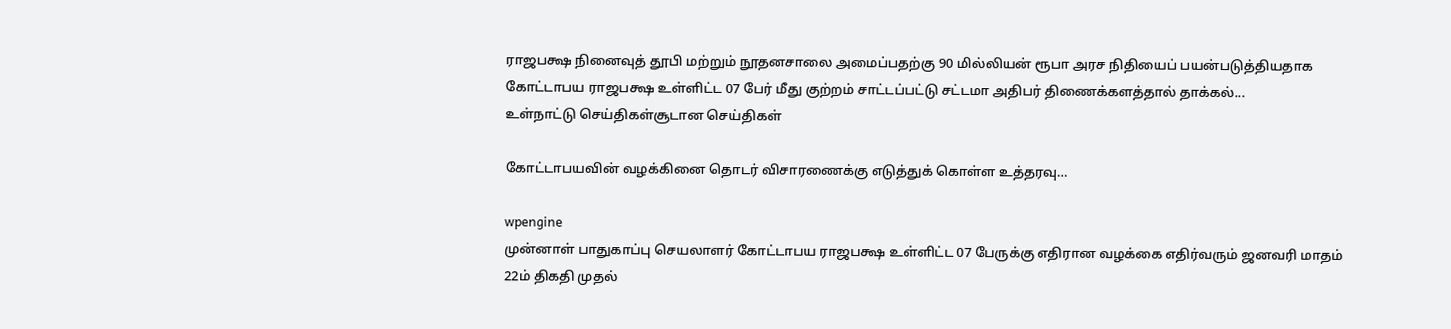ராஜபக்ஷ நினைவுத் தூபி மற்றும் நூதனசாலை அமைப்பதற்கு 90 மில்லியன் ரூபா அரச நிதியைப் பயன்படுத்தியதாக கோட்டாபய ராஜபக்ஷ உள்ளிட்ட 07 பேர் மீது குற்றம் சாட்டப்பட்டு சட்டமா அதிபர் திணைக்களத்தால் தாக்கல்...
உள்நாட்டு செய்திகள்சூடான செய்திகள்

கோட்டாபயவின் வழக்கினை தொடர் விசாரணைக்கு எடுத்துக் கொள்ள உத்தரவு…

wpengine
முன்னாள் பாதுகாப்பு செயலாளர் கோட்டாபய ராஜபக்ஷ உள்ளிட்ட 07 பேருக்கு எதிரான வழக்கை எதிர்வரும் ஜனவரி மாதம் 22ம் திகதி முதல்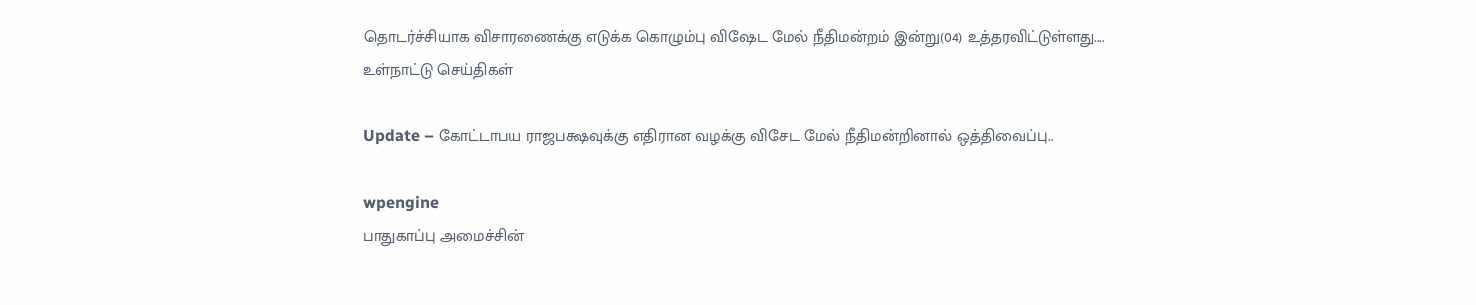தொடர்ச்சியாக விசாரணைக்கு எடுக்க கொழும்பு விஷேட மேல் நீதிமன்றம் இன்று(04) உத்தரவிட்டுள்ளது....
உள்நாட்டு செய்திகள்

Update – கோட்டாபய ராஜபக்ஷவுக்கு எதிரான வழக்கு விசேட மேல் நீதிமன்றினால் ஒத்திவைப்பு..

wpengine
பாதுகாப்பு அமைச்சின்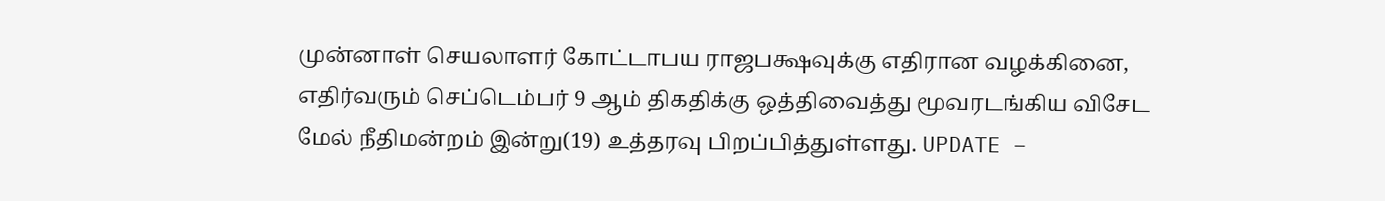முன்னாள் செயலாளர் கோட்டாபய ராஜபக்ஷவுக்கு எதிரான வழக்கினை, எதிர்வரும் செப்டெம்பர் 9 ஆம் திகதிக்கு ஒத்திவைத்து மூவரடங்கிய விசேட மேல் நீதிமன்றம் இன்று(19) உத்தரவு பிறப்பித்துள்ளது. UPDATE –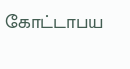கோட்டாபய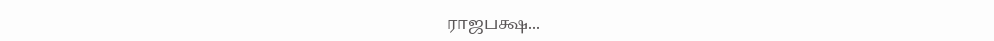ராஜபக்ஷ...